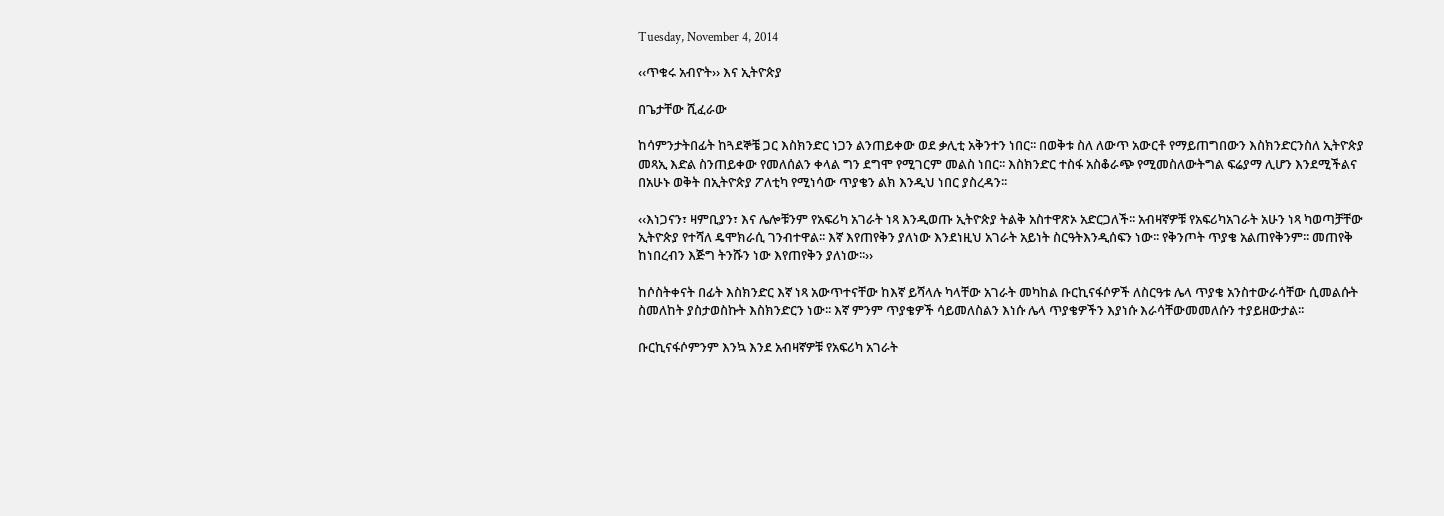Tuesday, November 4, 2014

‹‹ጥቁሩ አብዮት›› እና ኢትዮጵያ

በጌታቸው ሺፈራው

ከሳምንታትበፊት ከጓደኞቼ ጋር እስክንድር ነጋን ልንጠይቀው ወደ ቃሊቲ አቅንተን ነበር፡፡ በወቅቱ ስለ ለውጥ አውርቶ የማይጠግበውን እስክንድርንስለ ኢትዮጵያ መጻኢ እድል ስንጠይቀው የመለሰልን ቀላል ግን ደግሞ የሚገርም መልስ ነበር፡፡ እስክንድር ተስፋ አስቆራጭ የሚመስለውትግል ፍሬያማ ሊሆን እንደሚችልና በአሁኑ ወቅት በኢትዮጵያ ፖለቲካ የሚነሳው ጥያቄን ልክ እንዲህ ነበር ያስረዳን፡፡

‹‹እነጋናን፣ ዛምቢያን፣ እና ሌሎቹንም የአፍሪካ አገራት ነጻ እንዲወጡ ኢትዮጵያ ትልቅ አስተዋጽኦ አድርጋለች፡፡ አብዛኛዎቹ የአፍሪካአገራት አሁን ነጻ ካወጣቻቸው ኢትዮጵያ የተሻለ ዴሞክራሲ ገንብተዋል፡፡ እኛ እየጠየቅን ያለነው እንደነዚህ አገራት አይነት ስርዓትእንዲሰፍን ነው፡፡ የቅንጦት ጥያቄ አልጠየቅንም፡፡ መጠየቅ ከነበረብን እጅግ ትንሹን ነው እየጠየቅን ያለነው፡፡››

ከሶስትቀናት በፊት እስክንድር እኛ ነጻ አውጥተናቸው ከእኛ ይሻላሉ ካላቸው አገራት መካከል ቡርኪናፋሶዎች ለስርዓቱ ሌላ ጥያቄ አንስተውራሳቸው ሲመልሱት ስመለከት ያስታወስኩት እስክንድርን ነው፡፡ እኛ ምንም ጥያቄዎች ሳይመለስልን እነሱ ሌላ ጥያቄዎችን እያነሱ እራሳቸውመመለሱን ተያይዘውታል፡፡

ቡርኪናፋሶምንም እንኳ እንደ አብዛኛዎቹ የአፍሪካ አገራት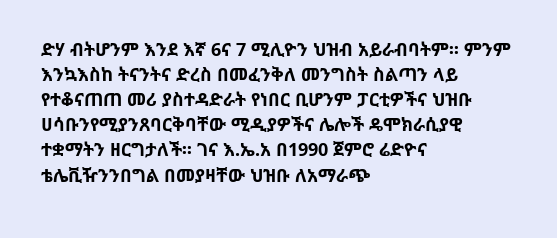ድሃ ብትሆንም እንደ እኛ 6ና 7 ሚሊዮን ህዝብ አይራብባትም፡፡ ምንም እንኳእስከ ትናንትና ድረስ በመፈንቅለ መንግስት ስልጣን ላይ የተቆናጠጠ መሪ ያስተዳድራት የነበር ቢሆንም ፓርቲዎችና ህዝቡ ሀሳቡንየሚያንጸባርቅባቸው ሚዲያዎችና ሌሎች ዴሞክራሲያዊ ተቋማትን ዘርግታለች፡፡ ገና እ.ኤ.አ በ1990 ጀምሮ ሬድዮና ቴሌቪዥንንበግል በመያዛቸው ህዝቡ ለአማራጭ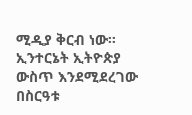ሚዲያ ቅርብ ነው፡፡ ኢንተርኔት ኢትዮጵያ ውስጥ እንደሚደረገው በስርዓቱ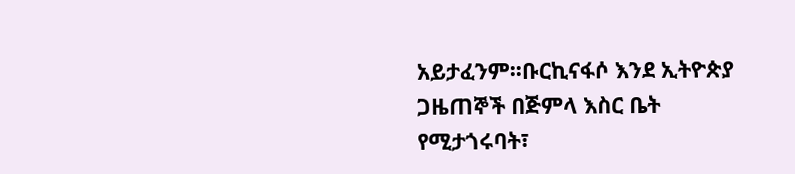አይታፈንም፡፡ቡርኪናፋሶ እንደ ኢትዮጵያ ጋዜጠኞች በጅምላ እስር ቤት የሚታጎሩባት፣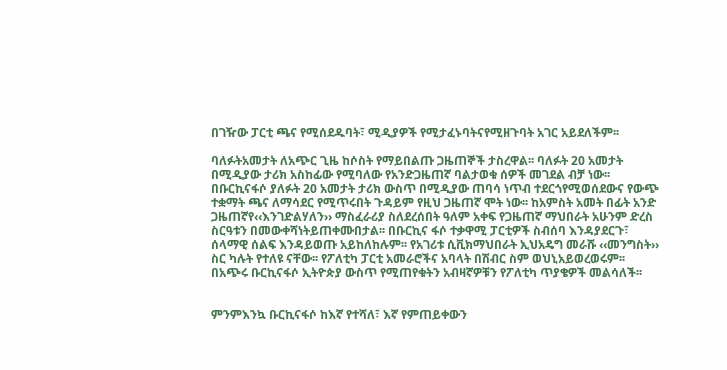በገዥው ፓርቲ ጫና የሚሰደዱባት፣ ሚዲያዎች የሚታፈኑባትናየሚዘጉባት አገር አይደለችም፡፡

ባለፉትአመታት ለአጭር ጊዜ ከሶስት የማይበልጡ ጋዜጠኞች ታስረዋል፡፡ ባለፉት 20 አመታት በሚዲያው ታሪክ አስከፊው የሚባለው የአንድጋዜጠኛ ባልታወቁ ሰዎች መገደል ብቻ ነው፡፡ በቡርኪናፋሶ ያለፉት 20 አመታት ታሪክ ውስጥ በሚዲያው ጠባሳ ነጥብ ተደርጎየሚወሰደውና የውጭ ተቋማት ጫና ለማሳደር የሚጥሩበት ጉዳይም የዚህ ጋዜጠኛ ሞት ነው፡፡ ከአምስት አመት በፊት አንድ ጋዜጠኛየ‹‹እንገድልሃለን›› ማስፈራሪያ ስለደረሰበት ዓለም አቀፍ የጋዜጠኛ ማህበራት አሁንም ድረስ ስርዓቱን በመውቀሻነትይጠቀሙበታል፡፡ በቡርኪና ፋሶ ተቃዋሚ ፓርቲዎች ስብሰባ እንዳያደርጉ፣ ሰላማዊ ሰልፍ እንዳይወጡ አይከለከሉም፡፡ የአገሪቱ ሲቪክማህበራት ኢህአዴግ መራሹ ‹‹መንግስት›› ስር ካሉት የተለዩ ናቸው፡፡ የፖለቲካ ፓርቲ አመራሮችና አባላት በሽብር ስም ወህኒአይወረወሩም፡፡ በአጭሩ ቡርኪናፋሶ ኢትዮጵያ ውስጥ የሚጠየቁትን አብዛኛዎቹን የፖለቲካ ጥያቄዎች መልሳለች፡፡


ምንምእንኳ ቡርኪናፋሶ ከእኛ የተሻለ፣ እኛ የምጠይቀውን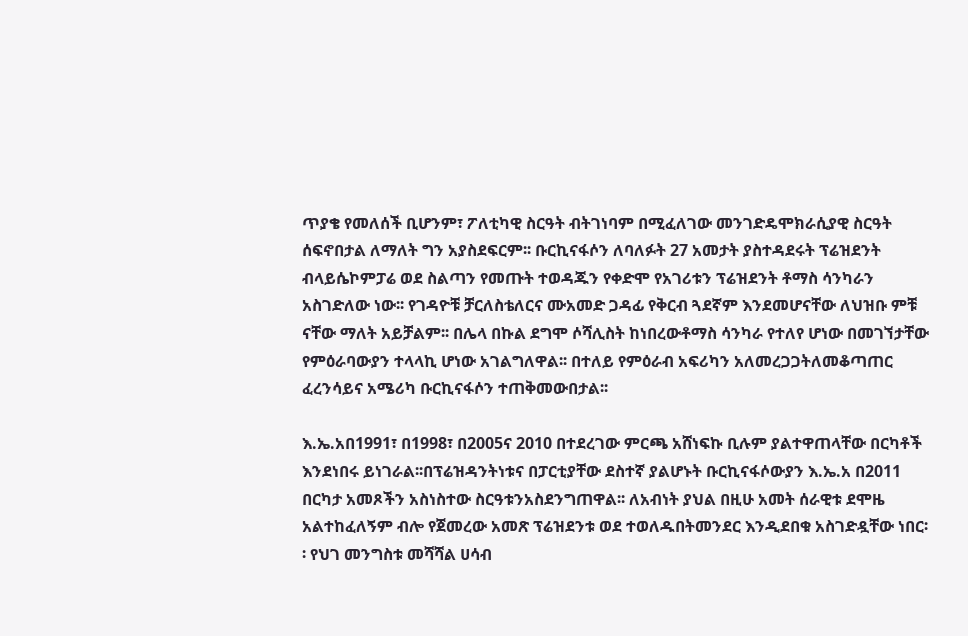ጥያቄ የመለሰች ቢሆንም፣ ፖለቲካዊ ስርዓት ብትገነባም በሚፈለገው መንገድዴሞክራሲያዊ ስርዓት ሰፍኖበታል ለማለት ግን አያስደፍርም፡፡ ቡርኪናፋሶን ለባለፉት 27 አመታት ያስተዳደሩት ፕሬዝደንት ብላይሴኮምፓሬ ወደ ስልጣን የመጡት ተወዳጁን የቀድሞ የአገሪቱን ፕሬዝደንት ቶማስ ሳንካራን አስገድለው ነው፡፡ የገዳዮቹ ቻርለስቴለርና ሙአመድ ጋዳፊ የቅርብ ጓደኛም እንደመሆናቸው ለህዝቡ ምቹ ናቸው ማለት አይቻልም፡፡ በሌላ በኩል ደግሞ ሶሻሊስት ከነበረውቶማስ ሳንካራ የተለየ ሆነው በመገኘታቸው የምዕራባውያን ተላላኪ ሆነው አገልግለዋል፡፡ በተለይ የምዕራብ አፍሪካን አለመረጋጋትለመቆጣጠር ፈረንሳይና አሜሪካ ቡርኪናፋሶን ተጠቅመውበታል፡፡

እ.ኤ.አበ1991፣ በ1998፣ በ2005ና 2010 በተደረገው ምርጫ አሸነፍኩ ቢሉም ያልተዋጠላቸው በርካቶች እንደነበሩ ይነገራል፡፡በፕሬዝዳንትነቱና በፓርቲያቸው ደስተኛ ያልሆኑት ቡርኪናፋሶውያን እ.ኤ.አ በ2011 በርካታ አመጾችን አስነስተው ስርዓቱንአስደንግጠዋል፡፡ ለአብነት ያህል በዚሁ አመት ሰራዊቱ ደሞዜ አልተከፈለኝም ብሎ የጀመረው አመጽ ፕሬዝደንቱ ወደ ተወለዱበትመንደር እንዲደበቁ አስገድዷቸው ነበር፡፡ የህገ መንግስቱ መሻሻል ሀሳብ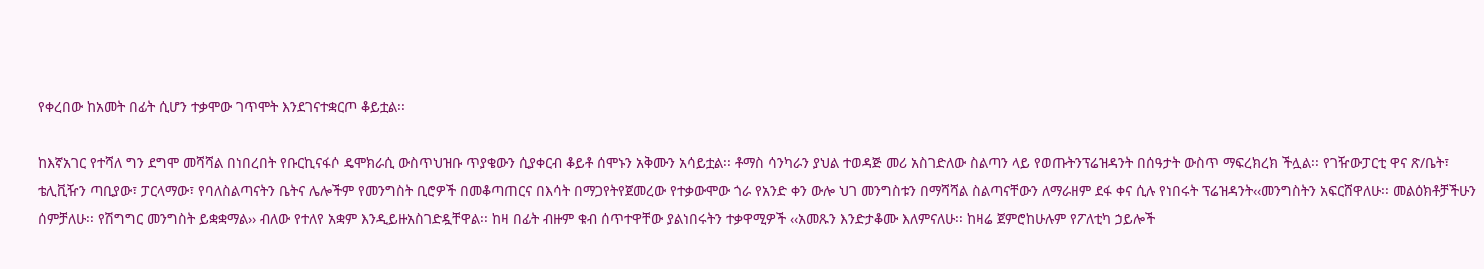የቀረበው ከአመት በፊት ሲሆን ተቃሞው ገጥሞት እንደገናተቋርጦ ቆይቷል፡፡

ከእኛአገር የተሻለ ግን ደግሞ መሻሻል በነበረበት የቡርኪናፋሶ ዴሞክራሲ ውስጥህዝቡ ጥያቄውን ሲያቀርብ ቆይቶ ሰሞኑን አቅሙን አሳይቷል፡፡ ቶማስ ሳንካራን ያህል ተወዳጅ መሪ አስገድለው ስልጣን ላይ የወጡትንፕሬዝዳንት በሰዓታት ውስጥ ማፍረክረክ ችሏል፡፡ የገዥውፓርቲ ዋና ጽ/ቤት፣ ቴሊቪዥን ጣቢያው፣ ፓርላማው፣ የባለስልጣናትን ቤትና ሌሎችም የመንግስት ቢሮዎች በመቆጣጠርና በእሳት በማጋየትየጀመረው የተቃውሞው ጎራ የአንድ ቀን ውሎ ህገ መንግስቱን በማሻሻል ስልጣናቸውን ለማራዘም ደፋ ቀና ሲሉ የነበሩት ፕሬዝዳንት‹‹መንግስትን አፍርሸዋለሁ፡፡ መልዕክቶቻችሁን ሰምቻለሁ፡፡ የሽግግር መንግስት ይቋቋማል›› ብለው የተለየ አቋም እንዲይዙአስገድዷቸዋል፡፡ ከዛ በፊት ብዙም ቁብ ሰጥተዋቸው ያልነበሩትን ተቃዋሚዎች ‹‹አመጹን እንድታቆሙ እለምናለሁ፡፡ ከዛሬ ጀምሮከሁሉም የፖለቲካ ኃይሎች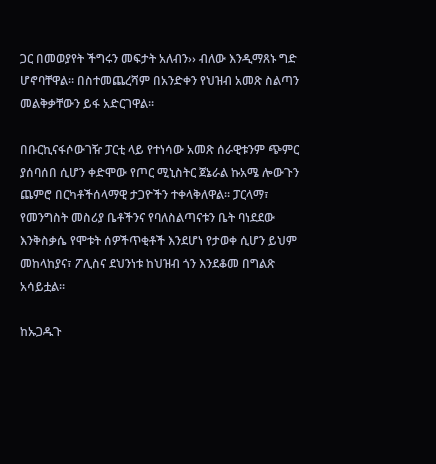ጋር በመወያየት ችግሩን መፍታት አለብን›› ብለው እንዲማጸኑ ግድ ሆኖባቸዋል፡፡ በስተመጨረሻም በአንድቀን የህዝብ አመጽ ስልጣን መልቅቃቸውን ይፋ አድርገዋል፡፡

በቡርኪናፋሶውገዥ ፓርቲ ላይ የተነሳው አመጽ ሰራዊቱንም ጭምር ያሰባሰበ ሲሆን ቀድሞው የጦር ሚኒስትር ጀኔራል ኩአሜ ሎውጉን ጨምሮ በርካቶችሰላማዊ ታጋዮችን ተቀላቅለዋል፡፡ ፓርላማ፣ የመንግስት መስሪያ ቤቶችንና የባለስልጣናቱን ቤት ባነደደው እንቅስቃሴ የሞቱት ሰዎችጥቂቶች እንደሆነ የታወቀ ሲሆን ይህም መከላከያና፣ ፖሊስና ደህንነቱ ከህዝብ ጎን እንደቆመ በግልጽ አሳይቷል፡፡

ከኡጋዱጉ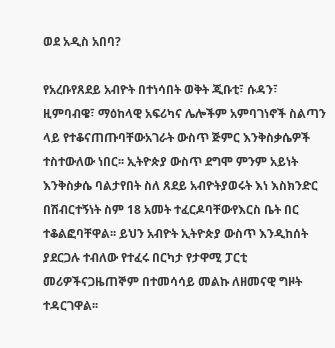ወደ አዲስ አበባ?

የአረቡየጸደይ አብዮት በተነሳበት ወቅት ጂቡቲ፣ ሱዳን፣ ዚምባብዌ፣ ማዕከላዊ አፍሪካና ሌሎችም አምባገነኖች ስልጣን ላይ የተቆናጠጡባቸውአገራት ውስጥ ጅምር እንቅስቃሴዎች ተስተውለው ነበር፡፡ ኢትዮጵያ ውስጥ ደግሞ ምንም አይነት እንቅስቃሴ ባልታየበት ስለ ጸደይ አብዮትያወሩት እነ እስክንድር በሽብርተኝነት ስም 18 አመት ተፈርዶባቸውየእርስ ቤት በር ተቆልፎባቸዋል፡፡ ይህን አብዮት ኢትዮጵያ ውስጥ እንዲከሰት ያደርጋሉ ተብለው የተፈሩ በርካታ የታዋሚ ፓርቲ መሪዎችናጋዜጠኞም በተመሳሳይ መልኩ ለዘመናዊ ግዞት ተዳርገዋል፡፡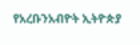የአረቡንአብዮት ኢትዮጵያ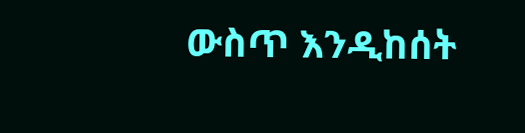ውስጥ እንዲከሰት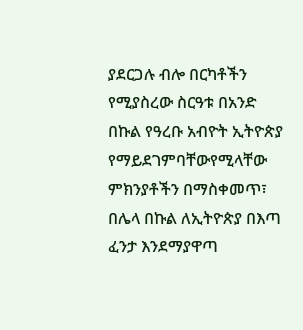ያደርጋሉ ብሎ በርካቶችን የሚያስረው ስርዓቱ በአንድ በኩል የዓረቡ አብዮት ኢትዮጵያ የማይደገምባቸውየሚላቸው ምክንያቶችን በማስቀመጥ፣ በሌላ በኩል ለኢትዮጵያ በእጣ ፈንታ እንደማያዋጣ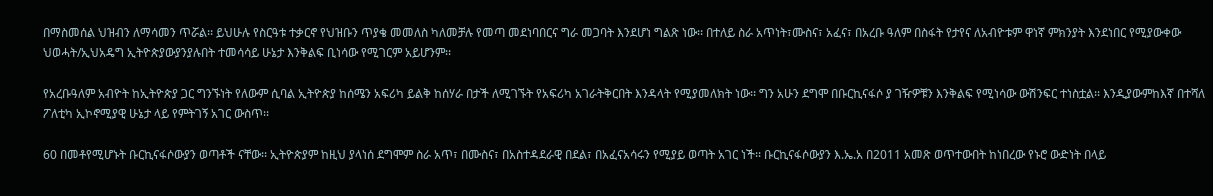በማስመሰል ህዝብን ለማሳመን ጥሯል፡፡ ይህሁሉ የስርዓቱ ተቃርኖ የህዝቡን ጥያቄ መመለስ ካለመቻሉ የመጣ መደነባበርና ግራ መጋባት እንደሆነ ግልጽ ነው፡፡ በተለይ ስራ አጥነት፣ሙስና፣ አፈና፣ በአረቡ ዓለም በስፋት የታየና ለአብዮቱም ዋነኛ ምክንያት እንደነበር የሚያውቀው ህወሓት/ኢህአዴግ ኢትዮጵያውያንያሉበት ተመሳሳይ ሁኔታ እንቅልፍ ቢነሳው የሚገርም አይሆንም፡፡

የአረቡዓለም አብዮት ከኢትዮጵያ ጋር ግንኙነት የለውም ሲባል ኢትዮጵያ ከሰሜን አፍሪካ ይልቅ ከሰሃራ በታች ለሚገኙት የአፍሪካ አገራትቅርበት እንዳላት የሚያመለክት ነው፡፡ ግን አሁን ደግሞ በቡርኪናፋሶ ያ ገዥዎቹን እንቅልፍ የሚነሳው ውሽንፍር ተነስቷል፡፡ እንዲያውምከእኛ በተሻለ ፖለቲካ ኢኮኖሚያዊ ሁኔታ ላይ የምትገኝ አገር ውስጥ፡፡

60 በመቶየሚሆኑት ቡርኪናፋሶውያን ወጣቶች ናቸው፡፡ ኢትዮጵያም ከዚህ ያላነሰ ደግሞም ስራ አጥ፣ በሙስና፣ በአስተዳደራዊ በደል፣ በአፈናአሳሩን የሚያይ ወጣት አገር ነች፡፡ ቡርኪናፋሶውያን እ.ኤ.አ በ2011 አመጽ ወጥተውበት ከነበረው የኑሮ ውድነት በላይ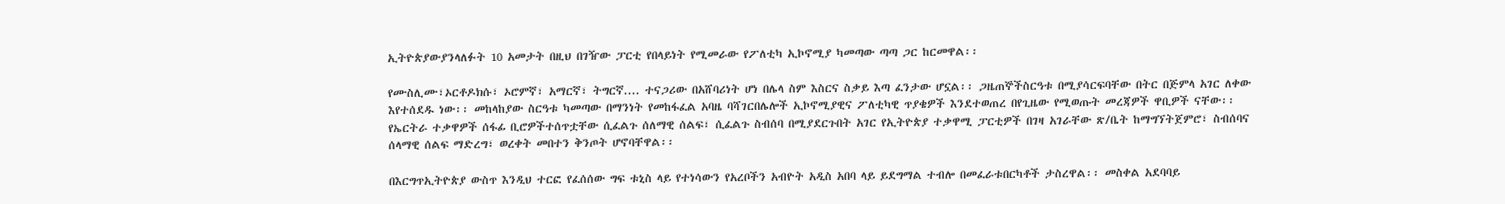ኢትዮጵያውያንላለፉት 10 አመታት በዚህ በገዥው ፓርቲ የበላይነት የሚመራው የፖለቲካ ኢኮኖሚያ ካመጣው ጣጣ ጋር ከርመዋል፡፡

የሙስሊሙ፣ኦርቶዶክሱ፣ ኦሮምኛ፣ አማርኛ፣ ትግርኛ.... ተናጋሪው በአሸባሪነት ሆነ በሌላ ስም እስርና ስቃይ እጣ ፈንታው ሆኗል፡፡ ጋዜጠኞችስርዓቱ በሚያሳርፍባቸው በትር በጅምላ አገር ለቀው እየተሰደዱ ነው፡፡ መከላከያው ስርዓቱ ካመጣው በማንነት የመከፋፈል አባዜ ባሻገርበሌሎች ኢኮኖሚያዊና ፖለቲካዊ ጥያቄዎች እንደተወጠረ በየጊዜው የሚወጡት መረጃዎች ዋቢዎች ናቸው፡፡ የኤርትራ ተቃዋዎች ሰፋፊ ቢሮዎችተሰጥቷቸው ሲፈልጉ ሰለማዊ ሰልፍ፣ ሲፈልጉ ስብሰባ በሚያደርጉበት አገር የኢትዮጵያ ተቃዋሚ ፓርቲዎች በገዛ አገራቸው ጽ/ቤት ከማግኘትጀምሮ፣ ስብሰባና ሰላማዊ ሰልፍ ማድረግ፣ ወረቀት መበተን ቅንጦት ሆኖባቸዋል፡፡

በእርግጥኢትዮጵያ ውስጥ እንዲህ ተርፎ የፈሰሰው ግፍ ቱኒስ ላይ የተነሳውን የአረቦችን አብዮት አዲስ አበባ ላይ ይደግማል ተብሎ በመፈራቱበርካቶች ታስረዋል፡፡ መስቀል አደባባይ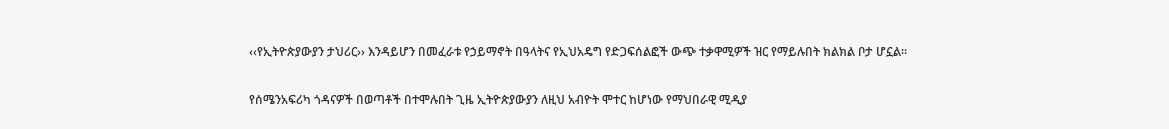‹‹የኢትዮጵያውያን ታህሪር›› እንዳይሆን በመፈራቱ የኃይማኖት በዓላትና የኢህአዴግ የድጋፍሰልፎች ውጭ ተቃዋሚዎች ዝር የማይሉበት ክልክል ቦታ ሆኗል፡፡

የሰሜንአፍሪካ ጎዳናዎች በወጣቶች በተሞሉበት ጊዜ ኢትዮጵያውያን ለዚህ አብዮት ሞተር ከሆነው የማህበራዊ ሚዲያ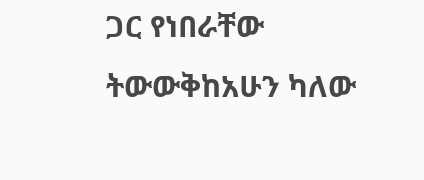ጋር የነበራቸው ትውውቅከአሁን ካለው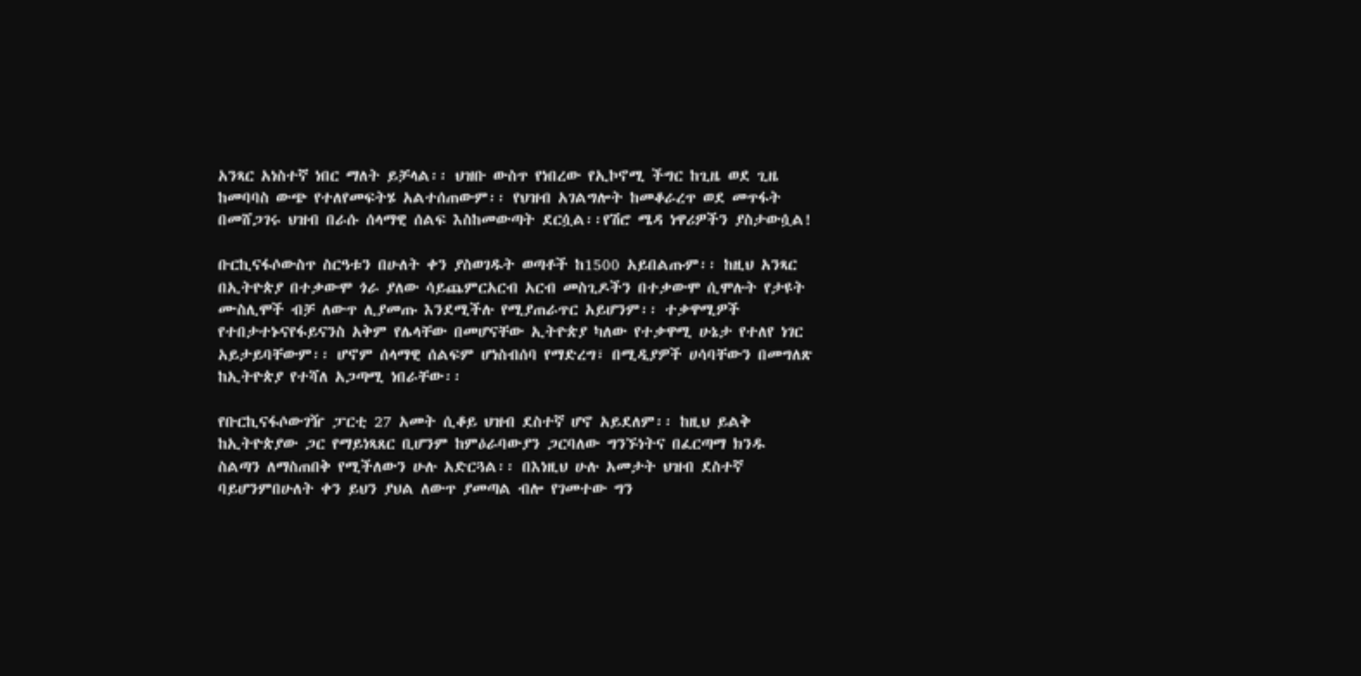አንጻር አነስተኛ ነበር ማለት ይቻላል፡፡ ህዝቡ ውስጥ የነበረው የኢኮኖሚ ችግር ከጊዜ ወደ ጊዜ ከመባባስ ውጭ የተለየመፍትሄ አልተሰጠውም፡፡ የህዝብ አገልግሎት ከመቆራረጥ ወደ መጥፋት በመሸጋገሩ ህዝብ በራሱ ሰላማዊ ሰልፍ እስከመውጣት ደርሷል፡፡የሽሮ ሜዳ ነዋሪዎችን ያስታውሷል!

ቡርኪናፋሶውስጥ ስርዓቱን በሁለት ቀን ያስወገዱት ወጣቶች ከ1500 አይበልጡም፡፡ ከዚህ አንጻር በኢትዮጵያ በተቃውሞ ጎራ ያለው ሳይጨምርአርብ አርብ መስጊዶችን በተቃውሞ ሲሞሉት የታዩት ሙስሊሞች ብቻ ለውጥ ሊያመጡ እንደሚችሉ የሚያጠራጥር አይሆንም፡፡ ተቃዋሚዎች የተበታተኑናየፋይናንስ አቅም የሌላቸው በመሆናቸው ኢትዮጵያ ካለው የተቃዋሚ ሁኔታ የተለየ ነገር አይታይባቸውም፡፡ ሆኖም ሰላማዊ ሰልፍም ሆነስብሰባ የማድረግ፣ በሚዲያዎች ሀሳባቸውን በመግለጽ ከኢትዮጵያ የተሻለ አጋጣሚ ነበራቸው፡፡

የቡርኪናፋሶውገዥ ፓርቲ 27 አመት ሲቆይ ህዝብ ደስተኛ ሆኖ አይደለም፡፡ ከዚህ ይልቅ ከኢትዮጵያው ጋር የማይነጻጸር ቢሆንም ከምዕራባውያን ጋርባለው ግንኙነትና በፈርጣማ ክንዱ ስልጣን ለማስጠበቅ የሚችለውን ሁሉ አድርጓል፡፡ በእነዚህ ሁሉ አመታት ህዝብ ደስተኛ ባይሆንምበሁለት ቀን ይህን ያህል ለውጥ ያመጣል ብሎ የገመተው ግን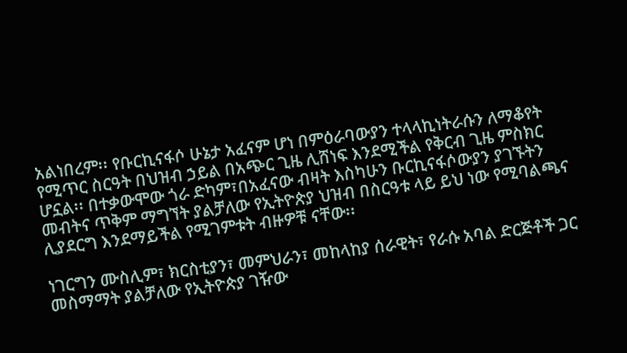አልነበረም፡፡ የቡርኪናፋሶ ሁኔታ አፈናም ሆነ በምዕራባውያን ተላላኪነትራሱን ለማቆየት የሚጥር ስርዓት በህዝብ ኃይል በአጭር ጊዜ ሊሸነፍ እንደሚችል የቅርብ ጊዜ ምስክር ሆኗል፡፡ በተቃውሞው ጎራ ድካም፣በአፈናው ብዛት እስካሁን ቡርኪናፋሶውያን ያገኙትን መብትና ጥቅም ማግኘት ያልቻለው የኢትዮጵያ ህዝብ በስርዓቱ ላይ ይህ ነው የሚባልጫና ሊያደርግ እንደማይችል የሚገምቱት ብዙዎቹ ናቸው፡፡

ነገርግን ሙስሊም፣ ክርስቲያን፣ መምህራን፣ መከላከያ ሰራዊት፣ የራሱ አባል ድርጅቶች ጋር መስማማት ያልቻለው የኢትዮጵያ ገዥው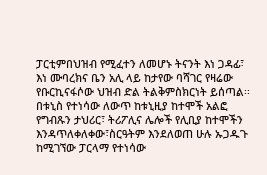ፓርቲምበህዝብ የሚፈተን ለመሆኑ ትናንት እነ ጋዳፊ፣ እነ ሙባረክና ቤን አሊ ላይ ከታየው ባሻገር የዛሬው የቡርኪናፋሶው ህዝብ ድል ትልቅምስክርነት ይሰጣል፡፡ በቱኒስ የተነሳው ለውጥ ከቱኒዚያ ከተሞች አልፎ የግብጹን ታህሪር፣ ትሪፖሊና ሌሎች የሊቢያ ከተሞችን እንዳጥለቀለቀው፣ስርዓትም እንደለወጠ ሁሉ ኡጋዱጉ ከሚገኘው ፓርላማ የተነሳው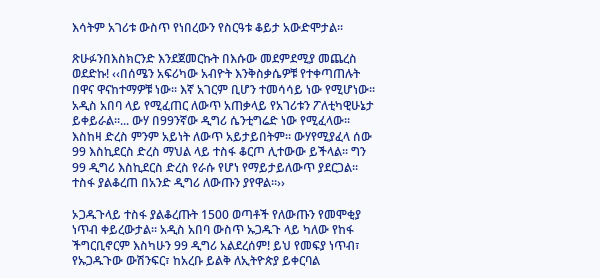እሳትም አገሪቱ ውስጥ የነበረውን የስርዓቱ ቆይታ አውድሞታል፡፡

ጽሁፉንበእስክርንድ እንደጀመርኩት በእሱው መደምደሚያ መጨረስ ወደድኩ! ‹‹በሰሜን አፍሪካው አብዮት እንቅስቃሴዎቹ የተቀጣጠሉት በዋና ዋናከተማዎቹ ነው፡፡ እኛ አገርም ቢሆን ተመሳሳይ ነው የሚሆነው፡፡ አዲስ አበባ ላይ የሚፈጠር ለውጥ አጠቃላይ የአገሪቱን ፖለቲካዊሁኔታ ይቀይራል፡፡... ውሃ በ99ንኛው ዲግሪ ሴንቲግሬድ ነው የሚፈላው፡፡ እስከዛ ድረስ ምንም አይነት ለውጥ አይታይበትም፡፡ ውሃየሚያፈላ ሰው 99 እስኪደርስ ድረስ ማህል ላይ ተስፋ ቆርጦ ሊተውው ይችላል፡፡ ግን 99 ዲግሪ እስኪደርስ ድረስ የራሱ የሆነ የማይታይለውጥ ያደርጋል፡፡ ተስፋ ያልቆረጠ በአንድ ዲግሪ ለውጡን ያየዋል፡፡››

ኦጋዱጉላይ ተስፋ ያልቆረጡት 1500 ወጣቶች የለውጡን የመሞቂያ ነጥብ ቀይረውታል፡፡ አዲስ አበባ ውስጥ ኡጋዱጉ ላይ ካለው የከፋ ችግርቢኖርም እስካሁን 99 ዲግሪ አልደረሰም! ይህ የመፍያ ነጥብ፣ የኡጋዱጉው ውሽንፍር፣ ከአረቡ ይልቅ ለኢትዮጵያ ይቀርባል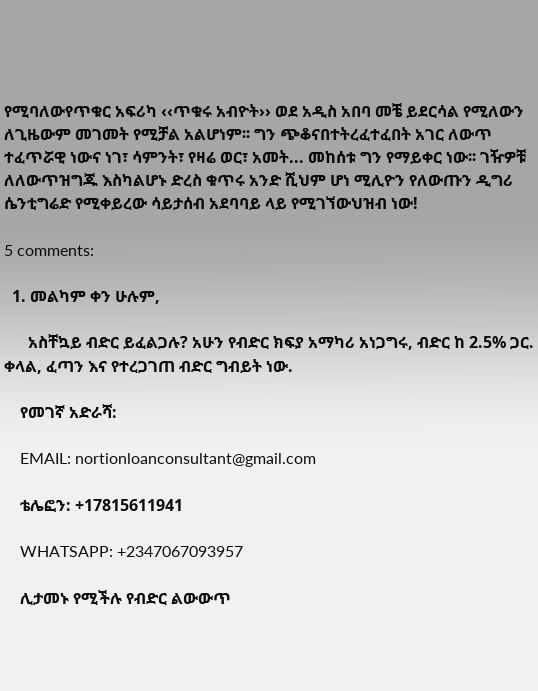የሚባለውየጥቁር አፍሪካ ‹‹ጥቁሩ አብዮት›› ወደ አዲስ አበባ መቼ ይደርሳል የሚለውን ለጊዜውም መገመት የሚቻል አልሆነም፡፡ ግን ጭቆናበተትረፈተፈበት አገር ለውጥ ተፈጥሯዊ ነውና ነገ፣ ሳምንት፣ የዛሬ ወር፣ አመት... መከሰቱ ግን የማይቀር ነው፡፡ ገዥዎቹ ለለውጥዝግጁ እስካልሆኑ ድረስ ቁጥሩ አንድ ሺህም ሆነ ሚሊዮን የለውጡን ዲግሪ ሴንቲግሬድ የሚቀይረው ሳይታሰብ አደባባይ ላይ የሚገኘውህዝብ ነው!

5 comments:

  1. መልካም ቀን ሁሉም,

      አስቸኳይ ብድር ይፈልጋሉ? አሁን የብድር ክፍያ አማካሪ አነጋግሩ, ብድር ከ 2.5% ጋር. ቀላል, ፈጣን እና የተረጋገጠ ብድር ግብይት ነው.

    የመገኛ አድራሻ:

    EMAIL: nortionloanconsultant@gmail.com

    ቴሌፎን: +17815611941

    WHATSAPP: +2347067093957

    ሊታመኑ የሚችሉ የብድር ልውውጥ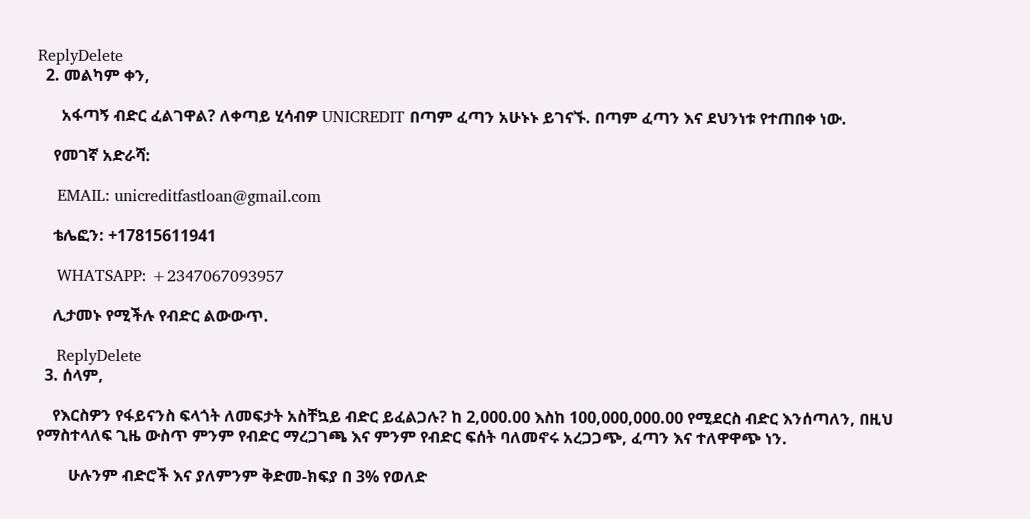ReplyDelete
  2. መልካም ቀን,

      አፋጣኝ ብድር ፈልገዋል? ለቀጣይ ሂሳብዎ UNICREDIT በጣም ፈጣን አሁኑኑ ይገናኙ. በጣም ፈጣን እና ደህንነቱ የተጠበቀ ነው.

    የመገኛ አድራሻ:

    EMAIL: unicreditfastloan@gmail.com

    ቴሌፎን: +17815611941

    WHATSAPP: +2347067093957

    ሊታመኑ የሚችሉ የብድር ልውውጥ.

    ReplyDelete
  3. ሰላም,

    የእርስዎን የፋይናንስ ፍላጎት ለመፍታት አስቸኳይ ብድር ይፈልጋሉ? ከ 2,000.00 እስከ 100,000,000.00 የሚደርስ ብድር እንሰጣለን, በዚህ የማስተላለፍ ጊዜ ውስጥ ምንም የብድር ማረጋገጫ እና ምንም የብድር ፍሰት ባለመኖሩ አረጋጋጭ, ፈጣን እና ተለዋዋጭ ነን.

        ሁሉንም ብድሮች እና ያለምንም ቅድመ-ክፍያ በ 3% የወለድ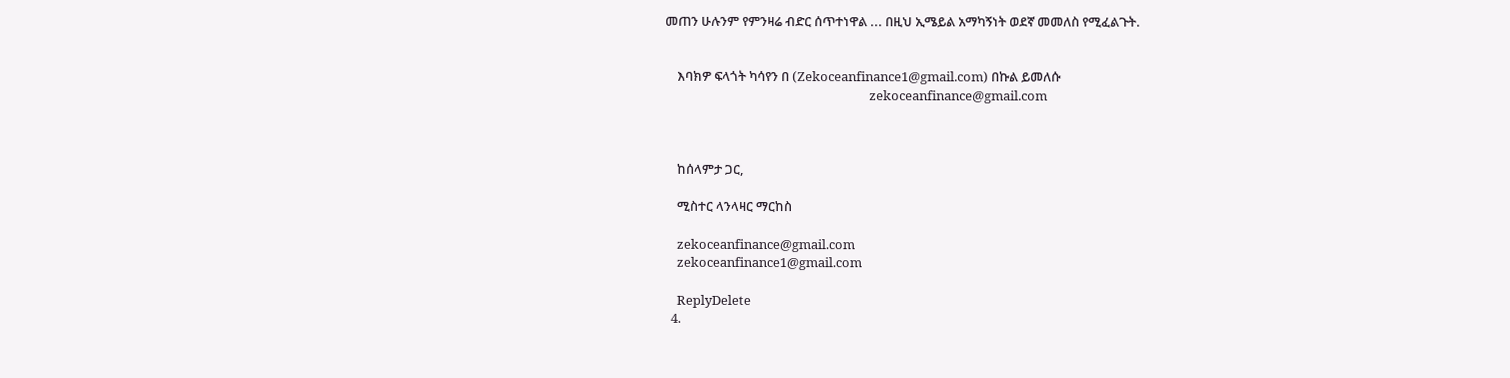መጠን ሁሉንም የምንዛሬ ብድር ሰጥተነዋል ... በዚህ ኢሜይል አማካኝነት ወደኛ መመለስ የሚፈልጉት.


    እባክዎ ፍላጎት ካሳየን በ (Zekoceanfinance1@gmail.com) በኩል ይመለሱ
                                                                    zekoceanfinance@gmail.com



    ከሰላምታ ጋር,

    ሚስተር ላንላዛር ማርከስ

    zekoceanfinance@gmail.com
    zekoceanfinance1@gmail.com

    ReplyDelete
  4.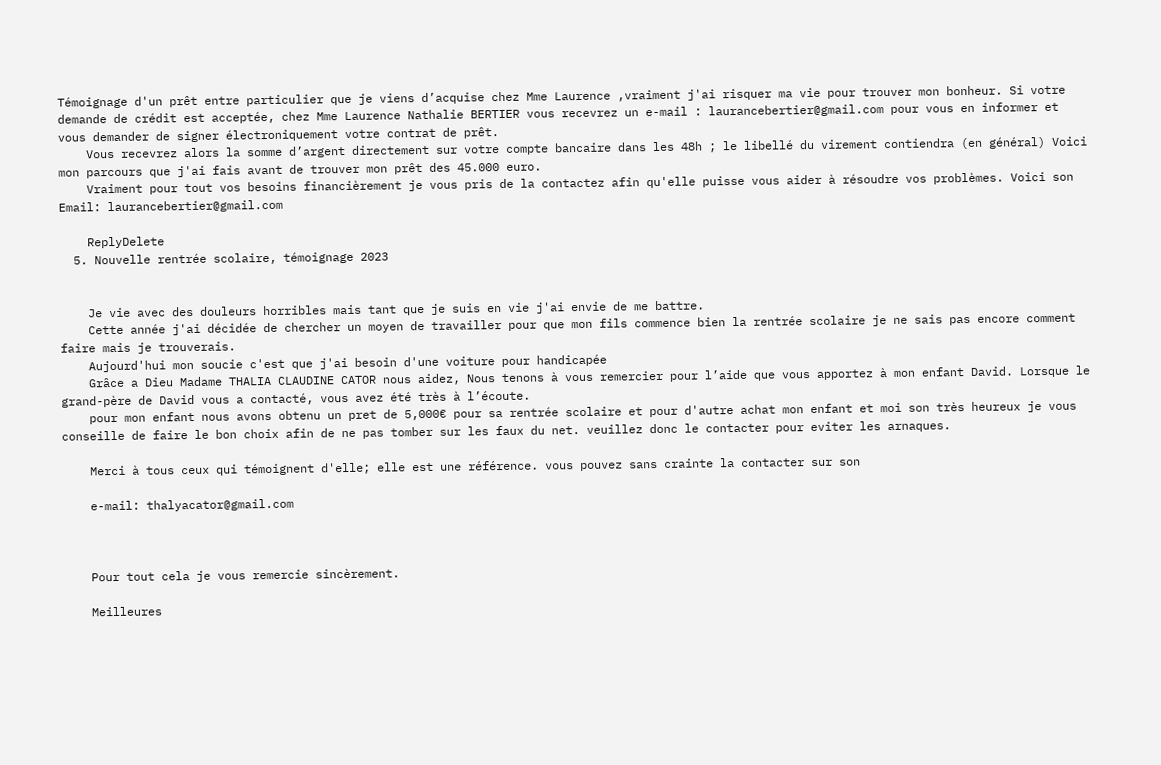Témoignage d'un prêt entre particulier que je viens d’acquise chez Mme Laurence ,vraiment j'ai risquer ma vie pour trouver mon bonheur. Si votre demande de crédit est acceptée, chez Mme Laurence Nathalie BERTIER vous recevrez un e-mail : laurancebertier@gmail.com pour vous en informer et vous demander de signer électroniquement votre contrat de prêt.
    Vous recevrez alors la somme d’argent directement sur votre compte bancaire dans les 48h ; le libellé du virement contiendra (en général) Voici mon parcours que j'ai fais avant de trouver mon prêt des 45.000 euro.
    Vraiment pour tout vos besoins financièrement je vous pris de la contactez afin qu'elle puisse vous aider à résoudre vos problèmes. Voici son Email: laurancebertier@gmail.com

    ReplyDelete
  5. Nouvelle rentrée scolaire, témoignage 2023


    Je vie avec des douleurs horribles mais tant que je suis en vie j'ai envie de me battre.
    Cette année j'ai décidée de chercher un moyen de travailler pour que mon fils commence bien la rentrée scolaire je ne sais pas encore comment faire mais je trouverais.
    Aujourd'hui mon soucie c'est que j'ai besoin d'une voiture pour handicapée
    Grâce a Dieu Madame THALIA CLAUDINE CATOR nous aidez, Nous tenons à vous remercier pour l’aide que vous apportez à mon enfant David. Lorsque le grand-père de David vous a contacté, vous avez été très à l’écoute.
    pour mon enfant nous avons obtenu un pret de 5,000€ pour sa rentrée scolaire et pour d'autre achat mon enfant et moi son très heureux je vous conseille de faire le bon choix afin de ne pas tomber sur les faux du net. veuillez donc le contacter pour eviter les arnaques.

    Merci à tous ceux qui témoignent d'elle; elle est une référence. vous pouvez sans crainte la contacter sur son

    e-mail: thalyacator@gmail.com



    Pour tout cela je vous remercie sincèrement.

    Meilleures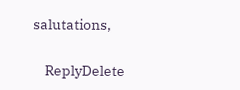salutations,

    ReplyDelete